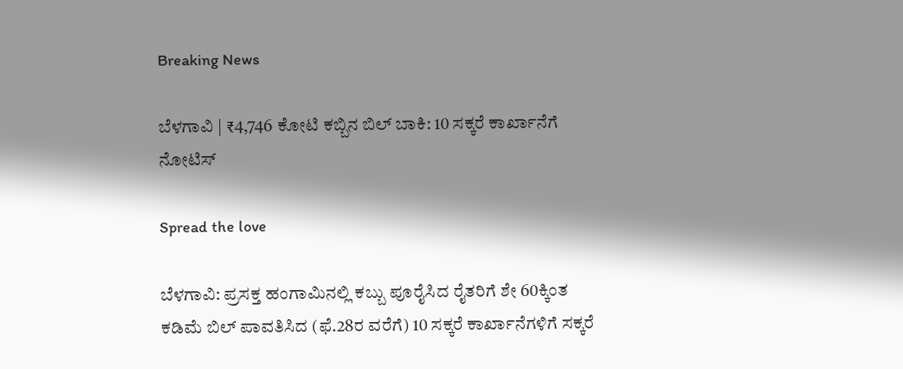Breaking News

ಬೆಳಗಾವಿ | ₹4,746 ಕೋಟಿ ಕಬ್ಬಿನ ಬಿಲ್‌ ಬಾಕಿ: 10 ಸಕ್ಕರೆ ಕಾರ್ಖಾನೆಗೆ ನೋಟಿಸ್‌

Spread the love

ಬೆಳಗಾವಿ: ಪ್ರಸಕ್ತ ಹಂಗಾಮಿನಲ್ಲಿ ಕಬ್ಬು ಪೂರೈಸಿದ ರೈತರಿಗೆ ಶೇ 60ಕ್ಕಿಂತ ಕಡಿಮೆ ಬಿಲ್‌ ಪಾವತಿಸಿದ (ಫೆ.28ರ ವರೆಗೆ) 10 ಸಕ್ಕರೆ ಕಾರ್ಖಾನೆಗಳಿಗೆ ಸಕ್ಕರೆ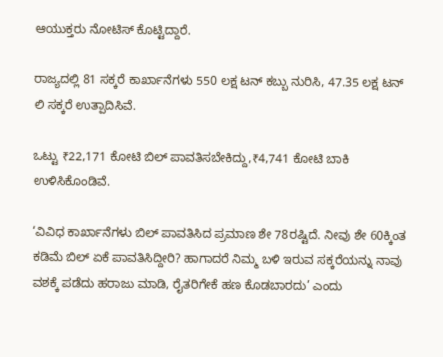ಆಯುಕ್ತರು ನೋಟಿಸ್‌ ಕೊಟ್ಟಿದ್ದಾರೆ.

ರಾಜ್ಯದಲ್ಲಿ 81 ಸಕ್ಕರೆ ಕಾರ್ಖಾನೆಗಳು 550 ಲಕ್ಷ ಟನ್‌ ಕಬ್ಬು ನುರಿಸಿ, 47.35 ಲಕ್ಷ ಟನ್‌ ಲಿ ಸಕ್ಕರೆ ಉತ್ಪಾದಿಸಿವೆ.

ಒಟ್ಟು ₹22,171 ಕೋಟಿ ಬಿಲ್‌ ಪಾವತಿಸಬೇಕಿದ್ದು,₹4,741 ಕೋಟಿ ಬಾಕಿ ಉಳಿಸಿಕೊಂಡಿವೆ.

‘ವಿವಿಧ ಕಾರ್ಖಾನೆಗಳು ಬಿಲ್‌ ಪಾವತಿಸಿದ ಪ್ರಮಾಣ ಶೇ 78ರಷ್ಟಿದೆ. ನೀವು ಶೇ 60ಕ್ಕಿಂತ ಕಡಿಮೆ ಬಿಲ್‌ ಏಕೆ ಪಾವತಿಸಿದ್ದೀರಿ? ಹಾಗಾದರೆ ನಿಮ್ಮ ಬಳಿ ಇರುವ ಸಕ್ಕರೆಯನ್ನು ನಾವು ವಶಕ್ಕೆ ಪಡೆದು ಹರಾಜು ಮಾಡಿ, ರೈತರಿಗೇಕೆ ಹಣ ಕೊಡಬಾರದು’ ಎಂದು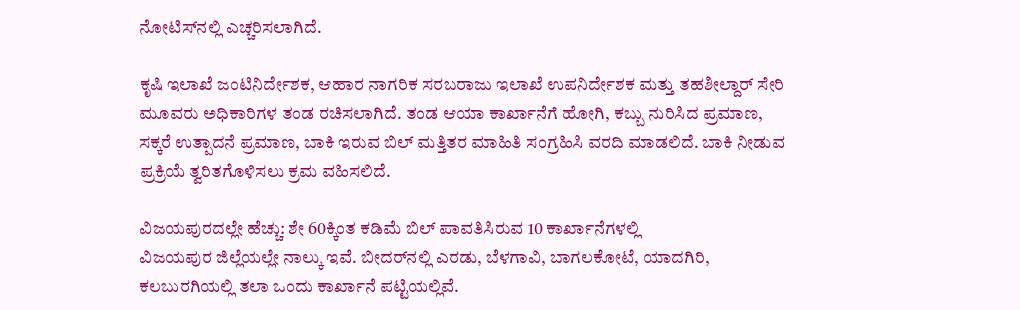ನೋಟಿಸ್‌ನಲ್ಲಿ ಎಚ್ಚರಿಸಲಾಗಿದೆ.

ಕೃಷಿ ಇಲಾಖೆ ಜಂಟಿನಿರ್ದೇಶಕ, ಆಹಾರ ನಾಗರಿಕ ಸರಬರಾಜು ಇಲಾಖೆ ಉಪನಿರ್ದೇಶಕ ಮತ್ತು ತಹಶೀಲ್ದಾರ್‌ ಸೇರಿ ಮೂವರು ಅಧಿಕಾರಿಗಳ ತಂಡ ರಚಿಸಲಾಗಿದೆ. ತಂಡ ಆಯಾ ಕಾರ್ಖಾನೆಗೆ ಹೋಗಿ, ಕಬ್ಬು ನುರಿಸಿದ ಪ್ರಮಾಣ, ಸಕ್ಕರೆ ಉತ್ಪಾದನೆ ಪ್ರಮಾಣ, ಬಾಕಿ ಇರುವ ಬಿಲ್‌ ಮತ್ತಿತರ ಮಾಹಿತಿ ಸಂಗ್ರಹಿಸಿ ವರದಿ ಮಾಡಲಿದೆ. ಬಾಕಿ ನೀಡುವ ಪ್ರಕ್ರಿಯೆ ತ್ವರಿತಗೊಳಿಸಲು ಕ್ರಮ ವಹಿಸಲಿದೆ.

ವಿಜಯಪುರದಲ್ಲೇ ಹೆಚ್ಚು: ಶೇ 60ಕ್ಕಿಂತ ಕಡಿಮೆ ಬಿಲ್‌ ಪಾವತಿಸಿರುವ 10 ಕಾರ್ಖಾನೆಗಳಲ್ಲಿ
ವಿಜಯಪುರ ಜಿಲ್ಲೆಯಲ್ಲೇ ನಾಲ್ಕು ಇವೆ. ಬೀದರ್‌ನಲ್ಲಿ ಎರಡು, ಬೆಳಗಾವಿ, ಬಾಗಲಕೋಟೆ, ಯಾದಗಿರಿ, ಕಲಬುರಗಿಯಲ್ಲಿ ತಲಾ ಒಂದು ಕಾರ್ಖಾನೆ ಪಟ್ಟಿಯಲ್ಲಿವೆ.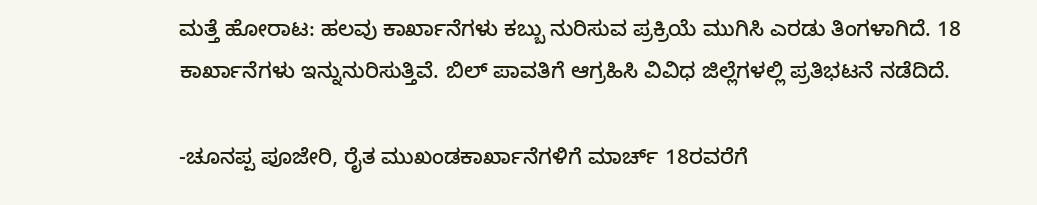ಮತ್ತೆ ಹೋರಾಟ: ಹಲವು ಕಾರ್ಖಾನೆಗಳು ಕಬ್ಬು ನುರಿಸುವ ಪ್ರಕ್ರಿಯೆ ಮುಗಿಸಿ ಎರಡು ತಿಂಗಳಾಗಿದೆ. 18 ಕಾರ್ಖಾನೆಗಳು ಇನ್ನುನುರಿಸುತ್ತಿವೆ. ಬಿಲ್‌ ಪಾವತಿಗೆ ಆಗ್ರಹಿಸಿ ವಿವಿಧ ಜಿಲ್ಲೆಗಳಲ್ಲಿ ಪ್ರತಿಭಟನೆ ನಡೆದಿದೆ.

-ಚೂನಪ್ಪ ಪೂಜೇರಿ, ರೈತ ಮುಖಂಡಕಾರ್ಖಾನೆಗಳಿಗೆ ಮಾರ್ಚ್‌ 18ರವರೆಗೆ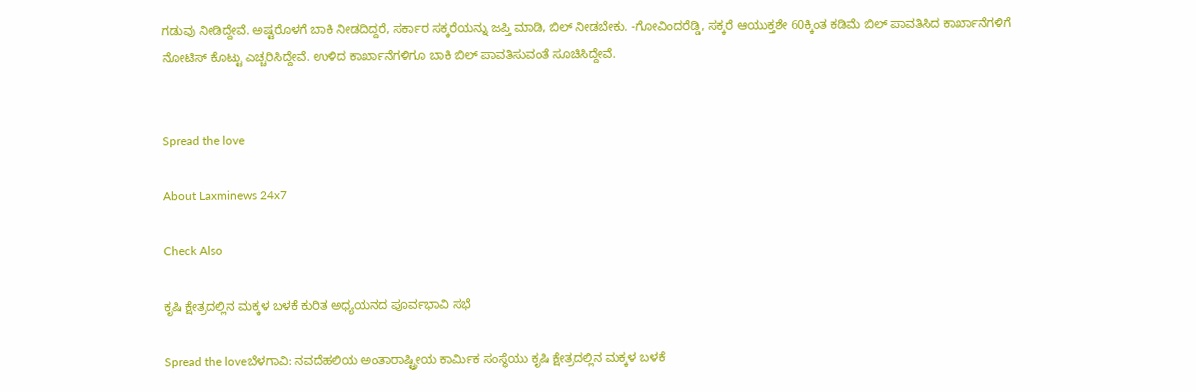ಗಡುವು ನೀಡಿದ್ದೇವೆ. ಅಷ್ಟರೊಳಗೆ ಬಾಕಿ ನೀಡದಿದ್ದರೆ, ಸರ್ಕಾರ ಸಕ್ಕರೆಯನ್ನು ಜಪ್ತಿ ಮಾಡಿ, ಬಿಲ್‌ ನೀಡಬೇಕು. -ಗೋವಿಂದರೆಡ್ಡಿ, ಸಕ್ಕರೆ ಆಯುಕ್ತಶೇ 60ಕ್ಕಿಂತ ಕಡಿಮೆ ಬಿಲ್‌ ಪಾವತಿಸಿದ ಕಾರ್ಖಾನೆಗಳಿಗೆ ನೋಟಿಸ್‌ ಕೊಟ್ಟು ಎಚ್ಚರಿಸಿದ್ದೇವೆ. ಉಳಿದ ಕಾರ್ಖಾನೆಗಳಿಗೂ ಬಾಕಿ ಬಿಲ್‌ ಪಾವತಿಸುವಂತೆ ಸೂಚಿಸಿದ್ದೇವೆ.


Spread the love

About Laxminews 24x7

Check Also

ಕೃಷಿ ಕ್ಷೇತ್ರದಲ್ಲಿನ ಮಕ್ಕಳ ಬಳಕೆ ಕುರಿತ ಅಧ್ಯಯನದ ಪೂರ್ವಭಾವಿ ಸಭೆ

Spread the loveಬೆಳಗಾವಿ: ನವದೆಹಲಿಯ ಅಂತಾರಾಷ್ಟ್ರೀಯ ಕಾರ್ಮಿಕ ಸಂಸ್ಥೆಯು ಕೃಷಿ ಕ್ಷೇತ್ರದಲ್ಲಿನ ಮಕ್ಕಳ ಬಳಕೆ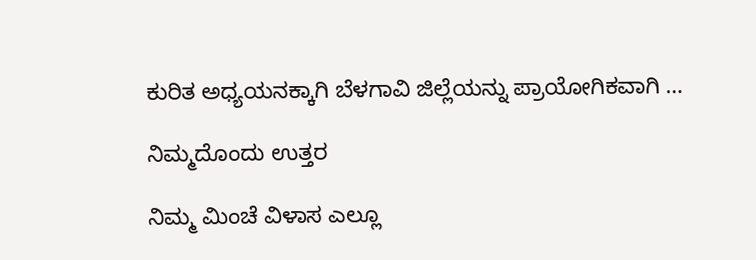ಕುರಿತ ಅಧ್ಯಯನಕ್ಕಾಗಿ ಬೆಳಗಾವಿ ಜಿಲ್ಲೆಯನ್ನು ಪ್ರಾಯೋಗಿಕವಾಗಿ …

ನಿಮ್ಮದೊಂದು ಉತ್ತರ

ನಿಮ್ಮ ಮಿಂಚೆ ವಿಳಾಸ ಎಲ್ಲೂ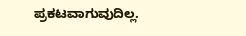ಪ್ರಕಟವಾಗುವುದಿಲ್ಲ.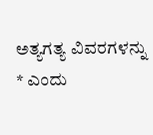ಅತ್ಯಗತ್ಯ ವಿವರಗಳನ್ನು * ಎಂದು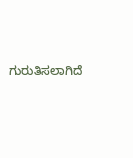ಗುರುತಿಸಲಾಗಿದೆ